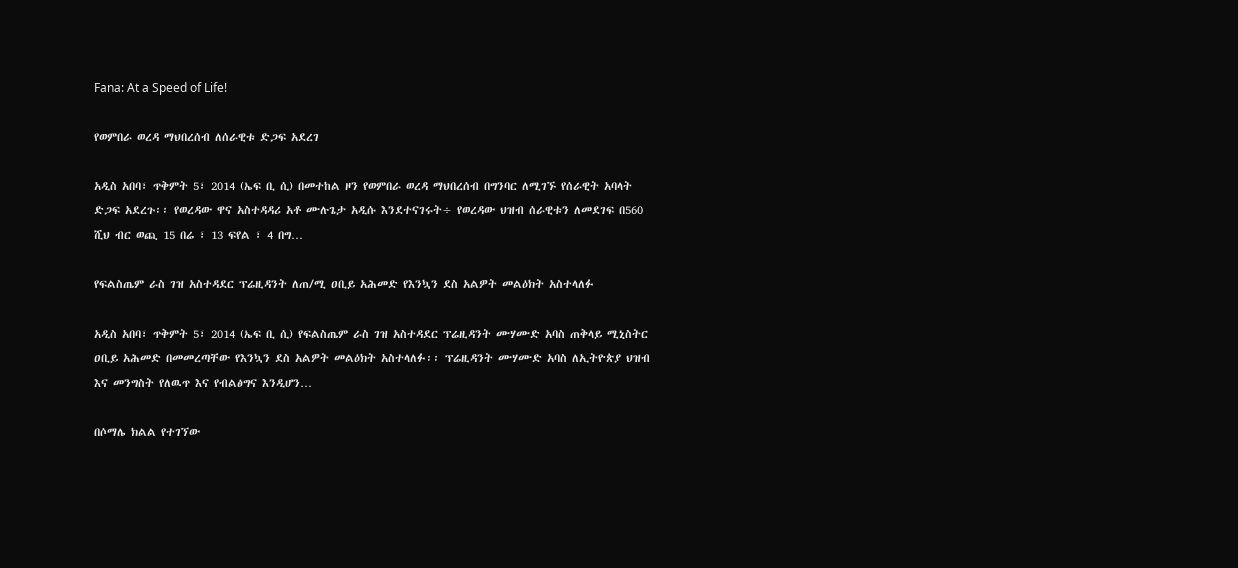Fana: At a Speed of Life!

የወምበራ ወረዳ ማህበረሰብ ለሰራዊቱ ድጋፍ አደረገ

አዲስ አበባ፣ ጥቅምት 5፣ 2014 (ኤፍ ቢ ሲ) በመተከል ዞን የወምበራ ወረዳ ማህበረሰብ በግንባር ለሚገኙ የሰራዊት አባላት ድጋፍ አደረጉ፡፡ የወረዳው ዋና አስተዳዳሪ አቶ ሙሉጌታ አዲሱ እንደተናገሩት÷ የወረዳው ህዝብ ሰራዊቱን ለመደገፍ በ560 ሺህ ብር ወጪ 15 በሬ ፣ 13 ፍየል ፣ 4 በግ…

የፍልስጤም ራስ ገዝ አስተዳደር ፕሬዚዳንት ለጠ/ሚ ዐቢይ አሕመድ የእንኳን ደስ አልዎት መልዕክት አስተላለፉ

አዲስ አበባ፣ ጥቅምት 5፣ 2014 (ኤፍ ቢ ሲ) የፍልስጤም ራስ ገዝ አስተዳደር ፕሬዚዳንት ሙሃሙድ አባስ ጠቅላይ ሚኒስትር ዐቢይ አሕመድ በመመረጣቸው የእንኳን ደስ አልዎት መልዕክት አስተላለፉ፡፡ ፕሬዚዳንት ሙሃሙድ አባስ ለኢትዮጵያ ህዝብ እና መንግስት የለዉጥ እና የብልፅግና እንዲሆን…

በሶማሌ ክልል የተገኘው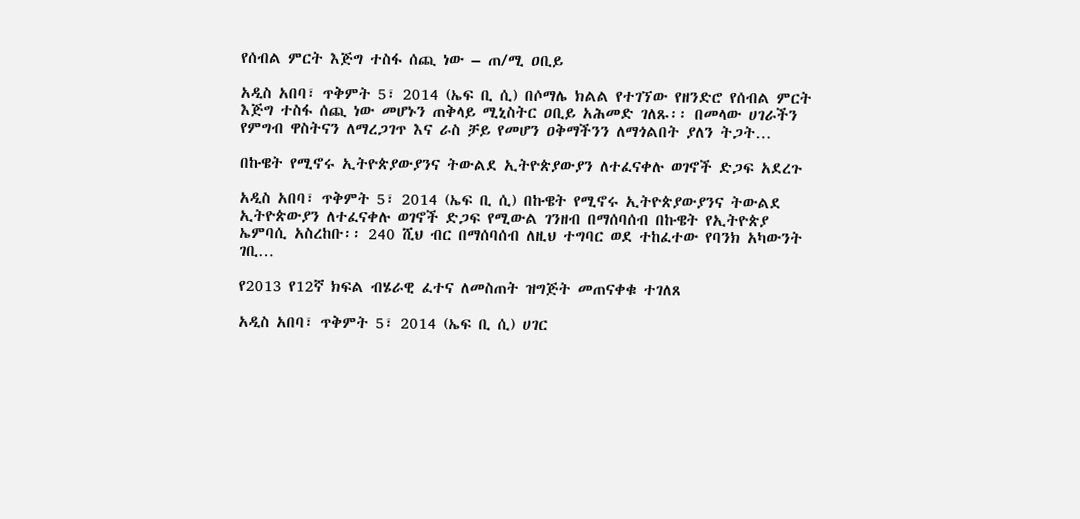የሰብል ምርት እጅግ ተስፋ ሰጪ ነው – ጠ/ሚ ዐቢይ

አዲስ አበባ፣ ጥቅምት 5፣ 2014 (ኤፍ ቢ ሲ) በሶማሌ ክልል የተገኘው የዘንድሮ የሰብል ምርት እጅግ ተስፋ ሰጪ ነው መሆኑን ጠቅላይ ሚኒስትር ዐቢይ አሕመድ ገለጹ፡፡ በመላው ሀገራችን የምግብ ዋስትናን ለማረጋገጥ እና ራስ ቻይ የመሆን ዐቅማችንን ለማጎልበት ያለን ትጋት…

በኩዌት የሚኖሩ ኢትዮጵያውያንና ትውልደ ኢትዮጵያውያን ለተፈናቀሉ ወገኖች ድጋፍ አደረጉ

አዲስ አበባ፣ ጥቅምት 5፣ 2014 (ኤፍ ቢ ሲ) በኩዌት የሚኖሩ ኢትዮጵያውያንና ትውልደ ኢትዮጵውያን ለተፈናቀሉ ወገኖች ድጋፍ የሚውል ገንዘብ በማሰባሰብ በኩዌት የኢትዮጵያ ኤምባሲ አስረከቡ፡፡ 240 ሺህ ብር በማሰባሰብ ለዚህ ተግባር ወደ ተከፈተው የባንክ አካውንት ገቢ…

የ2013 የ12ኛ ክፍል ብሄራዊ ፈተና ለመስጠት ዝግጅት መጠናቀቁ ተገለጸ

አዲስ አበባ፣ ጥቅምት 5፣ 2014 (ኤፍ ቢ ሲ) ሀገር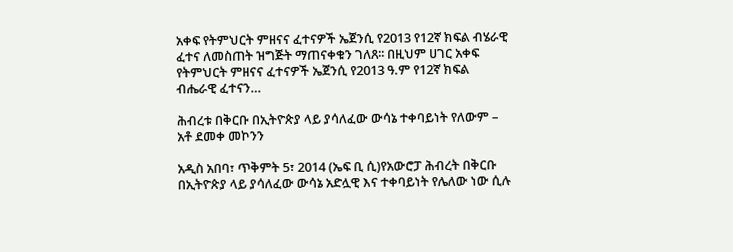አቀፍ የትምህርት ምዘናና ፈተናዎች ኤጀንሲ የ2013 የ12ኛ ክፍል ብሄራዊ ፈተና ለመስጠት ዝግጅት ማጠናቀቁን ገለጸ፡፡ በዚህም ሀገር አቀፍ የትምህርት ምዘናና ፈተናዎች ኤጀንሲ የ2013 ዓ.ም የ12ኛ ክፍል ብሔራዊ ፈተናን…

ሕብረቱ በቅርቡ በኢትዮጵያ ላይ ያሳለፈው ውሳኔ ተቀባይነት የለውም – አቶ ደመቀ መኮንን

አዲስ አበባ፣ ጥቅምት 5፣ 2014 (ኤፍ ቢ ሲ)የአውሮፓ ሕብረት በቅርቡ በኢትዮጵያ ላይ ያሳለፈው ውሳኔ አድሏዊ እና ተቀባይነት የሌለው ነው ሲሉ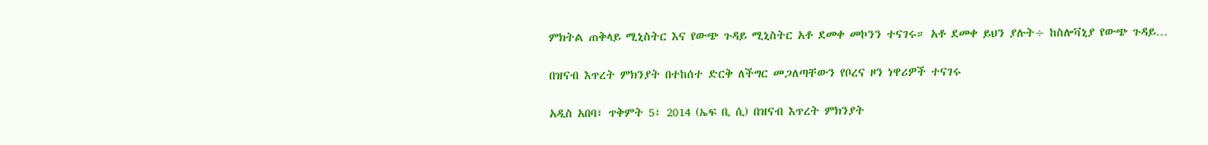ምክትል ጠቅላይ ሚኒስትር እና የውጭ ጉዳይ ሚኒስትር አቶ ደመቀ መኮንን ተናገሩ። አቶ ደመቀ ይህን ያሉት÷ ከስሎቫኒያ የውጭ ጉዳይ…

በዝናብ እጥረት ምክንያት በተከሰተ ድርቅ ለችግር መጋለጣቸውን የቦረና ዞን ነዋሪዎች ተናገሩ

አዲስ አበባ፣ ጥቅምት 5፣ 2014 (ኤፍ ቢ ሲ) በዝናብ እጥረት ምክንያት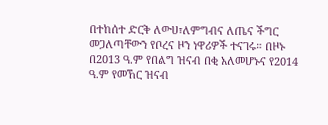በተከሰተ ድርቅ ለውሀ፣ለምግብና ለጤና ችግር መጋለጣቸውን የቦረና ዞን ነዋሪዎች ተናገሩ። በዞኑ በ2013 ዓ.ም የበልግ ዝናብ በቂ አለመሆኑና የ2014 ዓ.ም የመኸር ዝናብ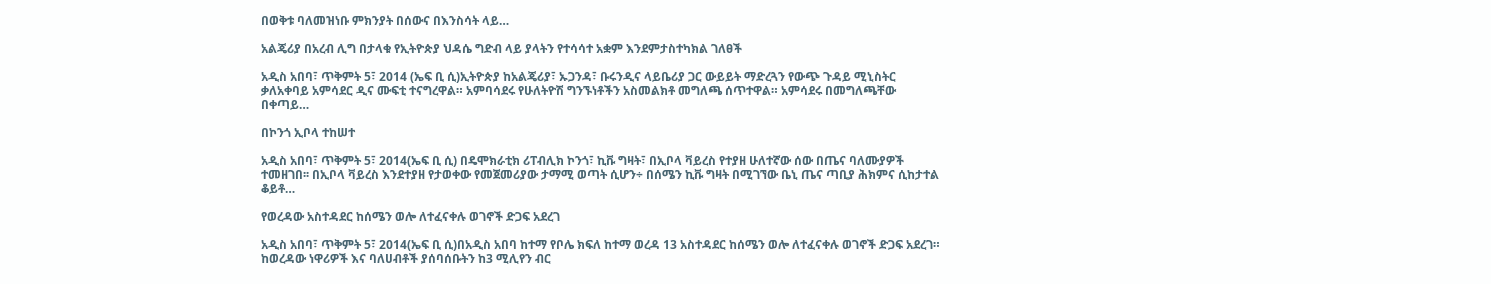በወቅቱ ባለመዝነቡ ምክንያት በሰውና በእንስሳት ላይ…

አልጄሪያ በአረብ ሊግ በታላቁ የኢትዮጵያ ህዳሴ ግድብ ላይ ያላትን የተሳሳተ አቋም እንደምታስተካክል ገለፀች

አዲስ አበባ፣ ጥቅምት 5፣ 2014 (ኤፍ ቢ ሲ)ኢትዮጵያ ከአልጄሪያ፣ ኡጋንዳ፣ ቡሩንዲና ላይቤሪያ ጋር ውይይት ማድረጓን የውጭ ጉዳይ ሚኒስትር ቃለአቀባይ አምሳደር ዲና ሙፍቲ ተናግረዋል። አምባሳደሩ የሁለትዮሽ ግንኙነቶችን አስመልክቶ መግለጫ ሰጥተዋል። አምሳደሩ በመግለጫቸው በቀጣይ…

በኮንጎ ኢቦላ ተከሠተ

አዲስ አበባ፣ ጥቅምት 5፣ 2014(ኤፍ ቢ ሲ) በዴሞክራቲክ ሪፐብሊክ ኮንጎ፣ ኪቩ ግዛት፣ በኢቦላ ቫይረስ የተያዘ ሁለተኛው ሰው በጤና ባለሙያዎች ተመዘገበ፡፡ በኢቦላ ቫይረስ እንደተያዘ የታወቀው የመጀመሪያው ታማሚ ወጣት ሲሆን÷ በሰሜን ኪቩ ግዛት በሚገኘው ቤኒ ጤና ጣቢያ ሕክምና ሲከታተል ቆይቶ…

የወረዳው አስተዳደር ከሰሜን ወሎ ለተፈናቀሉ ወገኖች ድጋፍ አደረገ

አዲስ አበባ፣ ጥቅምት 5፣ 2014(ኤፍ ቢ ሲ)በአዲስ አበባ ከተማ የቦሌ ክፍለ ከተማ ወረዳ 13 አስተዳደር ከሰሜን ወሎ ለተፈናቀሉ ወገኖች ድጋፍ አደረገ። ከወረዳው ነዋሪዎች እና ባለሀብቶች ያሰባሰቡትን ከ3 ሚሊየን ብር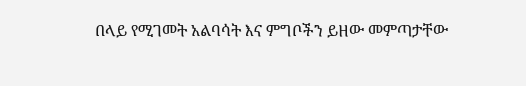በላይ የሚገመት አልባሳት እና ምግቦችን ይዘው መምጣታቸው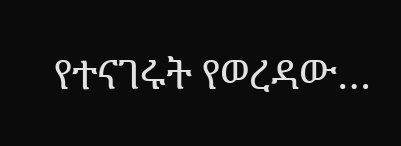የተናገሩት የወረዳው…